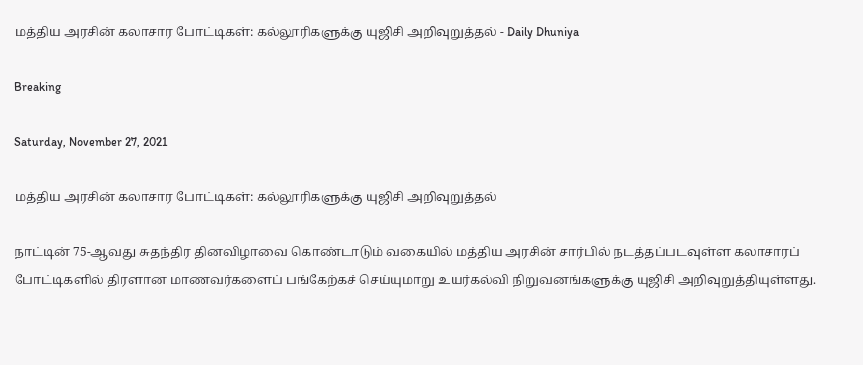மத்திய அரசின் கலாசார போட்டிகள்: கல்லூரிகளுக்கு யுஜிசி அறிவுறுத்தல் - Daily Dhuniya

Breaking

Saturday, November 27, 2021

மத்திய அரசின் கலாசார போட்டிகள்: கல்லூரிகளுக்கு யுஜிசி அறிவுறுத்தல்

நாட்டின் 75-ஆவது சுதந்திர தினவிழாவை கொண்டாடும் வகையில் மத்திய அரசின் சார்பில் நடத்தப்படவுள்ள கலாசாரப் போட்டிகளில் திரளான மாணவர்களைப் பங்கேற்கச் செய்யுமாறு உயர்கல்வி நிறுவனங்களுக்கு யுஜிசி அறிவுறுத்தியுள்ளது.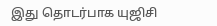இது தொடர்பாக யுஜிசி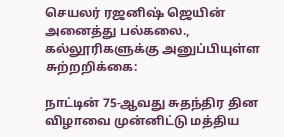செயலர் ரஜனிஷ் ஜெயின் அனைத்து பல்கலை., கல்லூரிகளுக்கு அனுப்பியுள்ள சுற்றறிக்கை:

நாட்டின் 75-ஆவது சுதந்திர தின விழாவை முன்னிட்டு மத்திய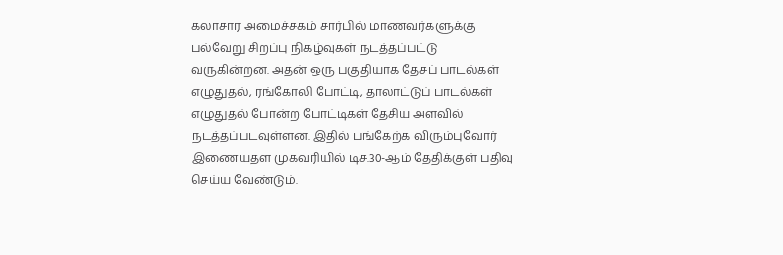கலாசார அமைச்சகம் சார்பில் மாணவர்களுக்கு பல்வேறு சிறப்பு நிகழ்வுகள் நடத்தப்பட்டு வருகின்றன. அதன் ஒரு பகுதியாக தேசப் பாடல்கள் எழுதுதல், ரங்கோலி போட்டி, தாலாட்டுப் பாடல்கள் எழுதுதல் போன்ற போட்டிகள் தேசிய அளவில் நடத்தப்படவுள்ளன. இதில் பங்கேற்க விரும்புவோர் இணையதள முகவரியில் டிச.30-ஆம் தேதிக்குள் பதிவு செய்ய வேண்டும்.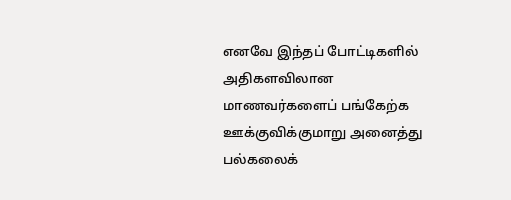எனவே இந்தப் போட்டிகளில் அதிகளவிலான மாணவர்களைப் பங்கேற்க ஊக்குவிக்குமாறு அனைத்து பல்கலைக்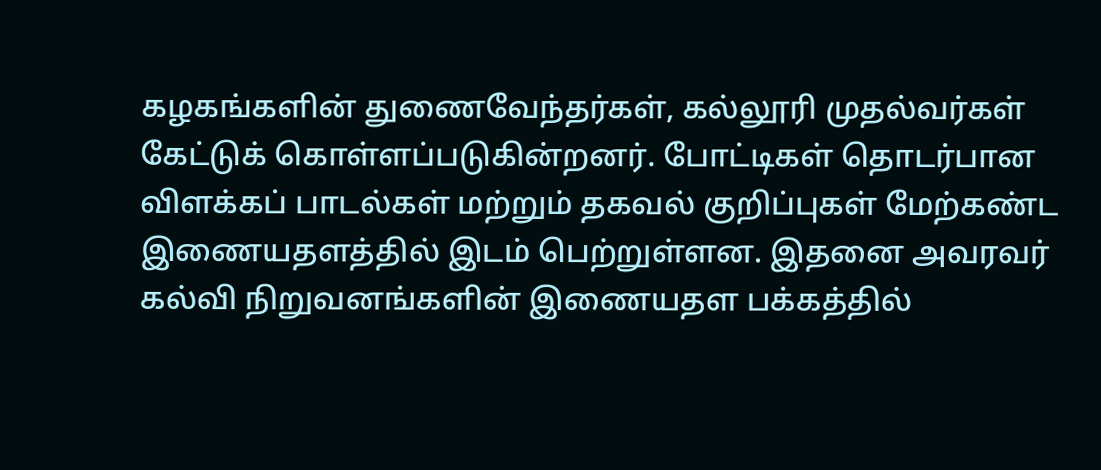கழகங்களின் துணைவேந்தர்கள், கல்லூரி முதல்வர்கள் கேட்டுக் கொள்ளப்படுகின்றனர். போட்டிகள் தொடர்பான விளக்கப் பாடல்கள் மற்றும் தகவல் குறிப்புகள் மேற்கண்ட இணையதளத்தில் இடம் பெற்றுள்ளன. இதனை அவரவர் கல்வி நிறுவனங்களின் இணையதள பக்கத்தில்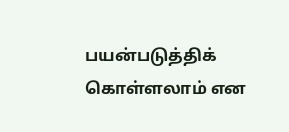பயன்படுத்திக் கொள்ளலாம் என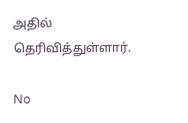அதில் தெரிவித்துள்ளார்.

No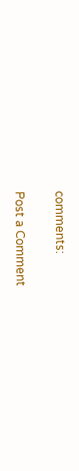comments:

Post a Comment